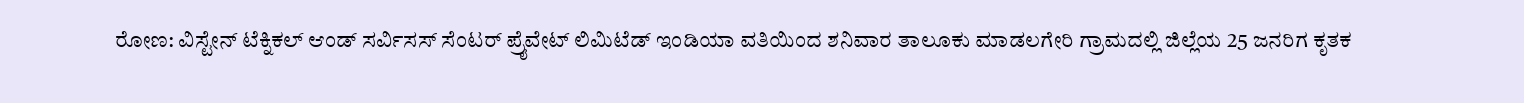ರೋಣ: ವಿಸ್ಟೇನ್ ಟೆಕ್ನಿಕಲ್ ಆಂಡ್ ಸರ್ವಿಸಸ್ ಸೆಂಟರ್ ಪ್ರೈವೇಟ್ ಲಿಮಿಟೆಡ್ ಇಂಡಿಯಾ ವತಿಯಿಂದ ಶನಿವಾರ ತಾಲೂಕು ಮಾಡಲಗೇರಿ ಗ್ರಾಮದಲ್ಲಿ ಜಿಲ್ಲೆಯ 25 ಜನರಿಗ ಕೃತಕ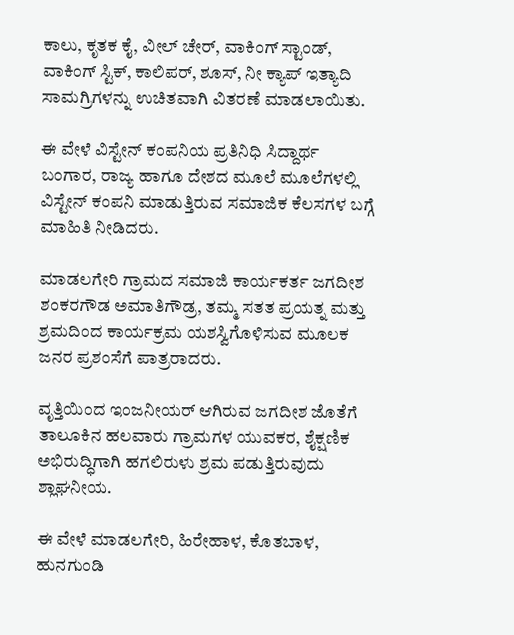ಕಾಲು, ಕೃತಕ ಕೈ, ವೀಲ್ ಚೇರ್, ವಾಕಿಂಗ್ ಸ್ಟಾಂಡ್, ವಾಕಿಂಗ್ ಸ್ಟಿಕ್, ಕಾಲಿಪರ್, ಶೂಸ್, ನೀ ಕ್ಯಾಪ್ ಇತ್ಯಾದಿ ಸಾಮಗ್ರಿಗಳನ್ನು ಉಚಿತವಾಗಿ ವಿತರಣೆ ಮಾಡಲಾಯಿತು.

ಈ ವೇಳೆ ವಿಸ್ಟೇನ್ ಕಂಪನಿಯ ಪ್ರತಿನಿಧಿ ಸಿದ್ದಾರ್ಥ ಬಂಗಾರ, ರಾಜ್ಯ ಹಾಗೂ ದೇಶದ ಮೂಲೆ ಮೂಲೆಗಳಲ್ಲಿ ವಿಸ್ಟೇನ್ ಕಂಪನಿ ಮಾಡುತ್ತಿರುವ ಸಮಾಜಿಕ ಕೆಲಸಗಳ ಬಗ್ಗೆ ಮಾಹಿತಿ ನೀಡಿದರು.

ಮಾಡಲಗೇರಿ ಗ್ರಾಮದ ಸಮಾಜಿ ಕಾರ್ಯಕರ್ತ ಜಗದೀಶ ಶಂಕರಗೌಡ ಅಮಾತಿಗೌಡ್ರ, ತಮ್ಮ ಸತತ ಪ್ರಯತ್ನ ಮತ್ತು ಶ್ರಮದಿಂದ ಕಾರ್ಯಕ್ರಮ ಯಶಸ್ವಿಗೊಳಿಸುವ ಮೂಲಕ ಜನರ ಪ್ರಶಂಸೆಗೆ ಪಾತ್ರರಾದರು.

ವೃತ್ತಿಯಿಂದ ಇಂಜನೀಯರ್ ಆಗಿರುವ ಜಗದೀಶ ಜೊತೆಗೆ ತಾಲೂಕಿನ ಹಲವಾರು ಗ್ರಾಮಗಳ ಯುವಕರ, ಶೈಕ್ಷಣಿಕ ಅಭಿರುದ್ಧಿಗಾಗಿ ಹಗಲಿರುಳು ಶ್ರಮ ಪಡುತ್ತಿರುವುದು ಶ್ಲಾಘನೀಯ.

ಈ ವೇಳೆ ಮಾಡಲಗೇರಿ, ಹಿರೇಹಾಳ, ಕೊತಬಾಳ, ಹುನಗುಂಡಿ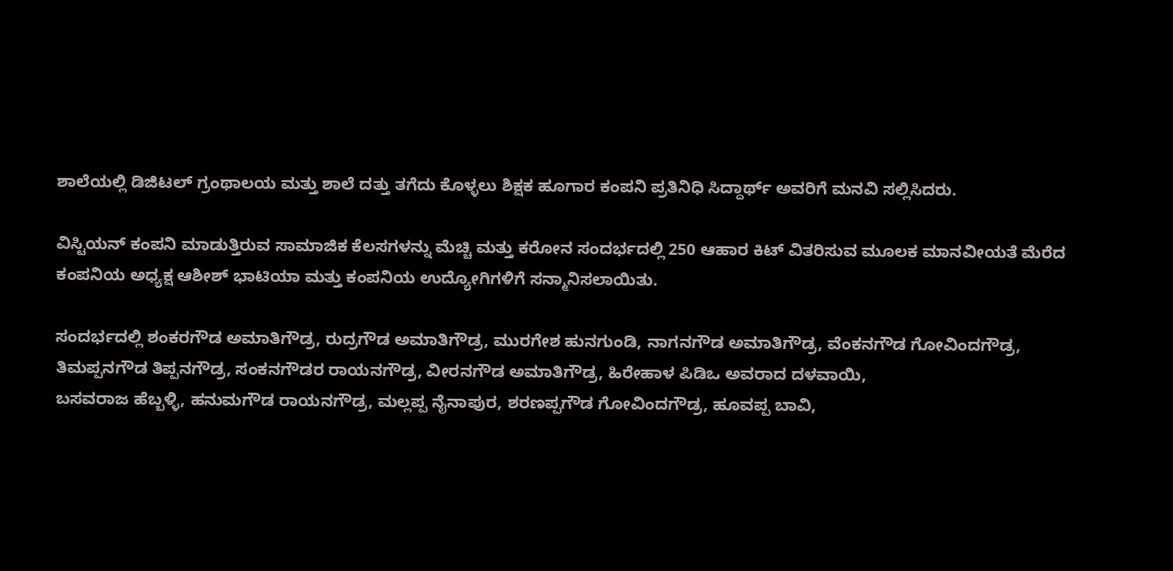ಶಾಲೆಯಲ್ಲಿ ಡಿಜಿಟಲ್ ಗ್ರಂಥಾಲಯ ಮತ್ತು ಶಾಲೆ ದತ್ತು ತಗೆದು ಕೊಳ್ಳಲು ಶಿಕ್ಷಕ ಹೂಗಾರ ಕಂಪನಿ ಪ್ರತಿನಿಧಿ ಸಿದ್ದಾರ್ಥ್ ಅವರಿಗೆ ಮನವಿ ಸಲ್ಲಿಸಿದರು.

ವಿಸ್ಟಿಯನ್ ಕಂಪನಿ ಮಾಡುತ್ತಿರುವ ಸಾಮಾಜಿಕ ಕೆಲಸಗಳನ್ನು ಮೆಚ್ಚಿ ಮತ್ತು ಕರೋನ ಸಂದರ್ಭದಲ್ಲಿ 250 ಆಹಾರ ಕಿಟ್ ವಿತರಿಸುವ ಮೂಲಕ ಮಾನವೀಯತೆ ಮೆರೆದ ಕಂಪನಿಯ ಅಧ್ಯಕ್ಷ ಆಶೀಶ್ ಭಾಟಿಯಾ ಮತ್ತು ಕಂಪನಿಯ ಉದ್ಯೋಗಿಗಳಿಗೆ ಸನ್ಮಾನಿಸಲಾಯಿತು.

ಸಂದರ್ಭದಲ್ಲಿ ಶಂಕರಗೌಡ ಅಮಾತಿಗೌಡ್ರ, ರುದ್ರಗೌಡ ಅಮಾತಿಗೌಡ್ರ, ಮುರಗೇಶ ಹುನಗುಂಡಿ, ನಾಗನಗೌಡ ಅಮಾತಿಗೌಡ್ರ, ವೆಂಕನಗೌಡ ಗೋವಿಂದಗೌಡ್ರ, ತಿಮಪ್ಪನಗೌಡ ತಿಪ್ಪನಗೌಡ್ರ, ಸಂಕನಗೌಡರ ರಾಯನಗೌಡ್ರ, ವೀರನಗೌಡ ಅಮಾತಿಗೌಡ್ರ, ಹಿರೇಹಾಳ ಪಿಡಿಒ ಅವರಾದ ದಳವಾಯಿ,
ಬಸವರಾಜ ಹೆಬ್ಬಳ್ಳಿ, ಹನುಮಗೌಡ ರಾಯನಗೌಡ್ರ, ಮಲ್ಲಪ್ಪ ನೈನಾಪುರ, ಶರಣಪ್ಪಗೌಡ ಗೋವಿಂದಗೌಡ್ರ, ಹೂವಪ್ಪ ಬಾವಿ,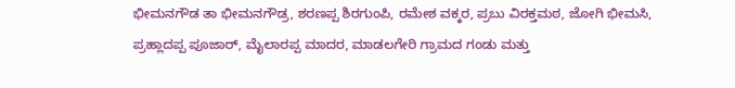ಭೀಮನಗೌಡ ತಾ ಭೀಮನಗೌಡ್ರ, ಶರಣಪ್ಪ ಶಿರಗುಂಪಿ, ರಮೇಶ ವಕ್ಕರ, ಪ್ರಬು ವಿರಕ್ತಮಠ, ಜೋಗಿ ಭೀಮಸಿ, ಪ್ರಹ್ಲಾದಪ್ಪ ಪೂಜಾರ್, ಮೈಲಾರಪ್ಪ ಮಾದರ, ಮಾಡಲಗೇರಿ ಗ್ರಾಮದ ಗಂಡು ಮತ್ತು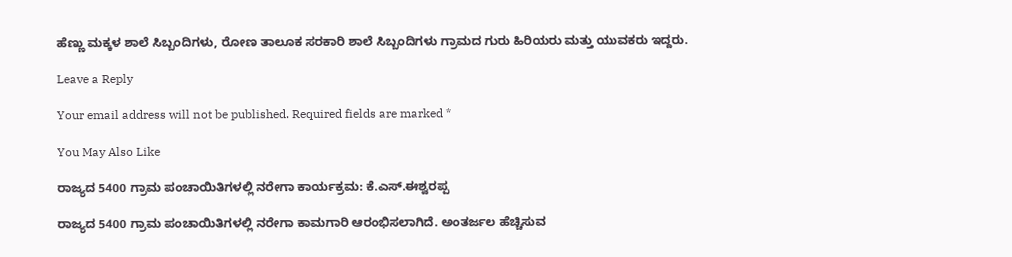ಹೆಣ್ಣು ಮಕ್ಕಳ ಶಾಲೆ ಸಿಬ್ಬಂದಿಗಳು, ರೋಣ ತಾಲೂಕ ಸರಕಾರಿ ಶಾಲೆ ಸಿಬ್ಬಂದಿಗಳು ಗ್ರಾಮದ ಗುರು ಹಿರಿಯರು ಮತ್ತು ಯುವಕರು ಇದ್ದರು.

Leave a Reply

Your email address will not be published. Required fields are marked *

You May Also Like

ರಾಜ್ಯದ 5400 ಗ್ರಾಮ ಪಂಚಾಯಿತಿಗಳಲ್ಲಿ ನರೇಗಾ ಕಾರ್ಯಕ್ರಮ: ಕೆ.ಎಸ್.ಈಶ್ವರಪ್ಪ

ರಾಜ್ಯದ 5400 ಗ್ರಾಮ ಪಂಚಾಯಿತಿಗಳಲ್ಲಿ ನರೇಗಾ ಕಾಮಗಾರಿ ಆರಂಭಿಸಲಾಗಿದೆ. ಅಂತರ್ಜಲ ಹೆಚ್ಚಿಸುವ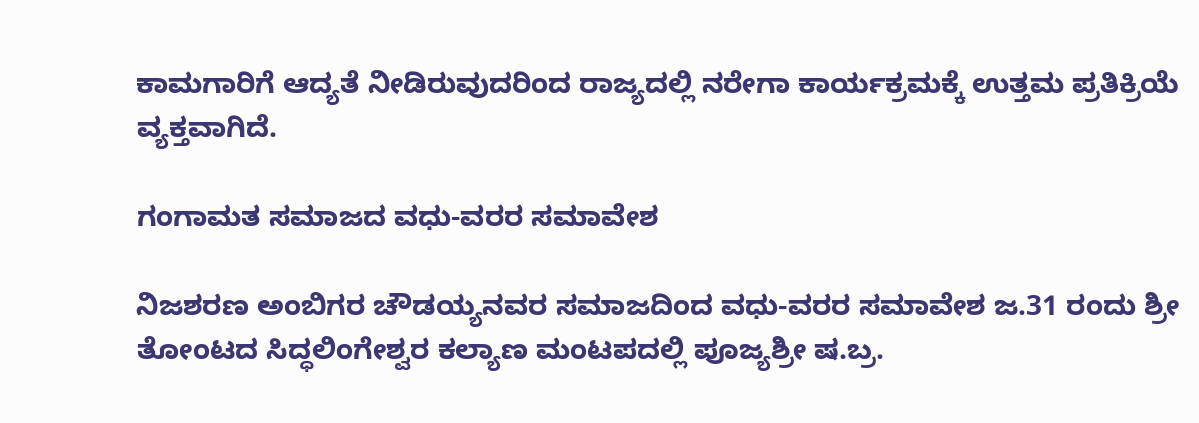ಕಾಮಗಾರಿಗೆ ಆದ್ಯತೆ ನೀಡಿರುವುದರಿಂದ ರಾಜ್ಯದಲ್ಲಿ ನರೇಗಾ ಕಾರ್ಯಕ್ರಮಕ್ಕೆ ಉತ್ತಮ ಪ್ರತಿಕ್ರಿಯೆ ವ್ಯಕ್ತವಾಗಿದೆ.

ಗಂಗಾಮತ ಸಮಾಜದ ವಧು-ವರರ ಸಮಾವೇಶ

ನಿಜಶರಣ ಅಂಬಿಗರ ಚೌಡಯ್ಯನವರ ಸಮಾಜದಿಂದ ವಧು-ವರರ ಸಮಾವೇಶ ಜ.31 ರಂದು ಶ್ರೀ ತೋಂಟದ ಸಿದ್ಧಲಿಂಗೇಶ್ವರ ಕಲ್ಯಾಣ ಮಂಟಪದಲ್ಲಿ ಪೂಜ್ಯಶ್ರೀ ಷ.ಬ್ರ.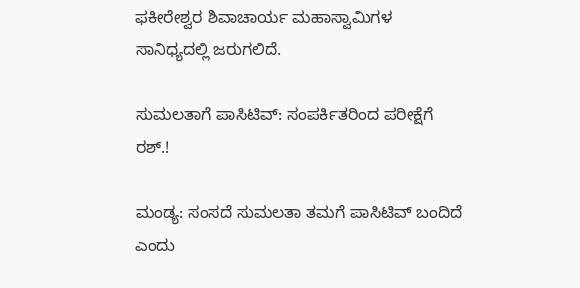ಫಕೀರೇಶ್ವರ ಶಿವಾಚಾರ್ಯ ಮಹಾಸ್ವಾಮಿಗಳ ಸಾನಿಧ್ಯದಲ್ಲಿ ಜರುಗಲಿದೆ.

ಸುಮಲತಾಗೆ ಪಾಸಿಟಿವ್: ಸಂಪರ್ಕಿತರಿಂದ ಪರೀಕ್ಷೆಗೆ ರಶ್.!

ಮಂಡ್ಯ: ಸಂಸದೆ ಸುಮಲತಾ ತಮಗೆ ಪಾಸಿಟಿವ್ ಬಂದಿದೆ ಎಂದು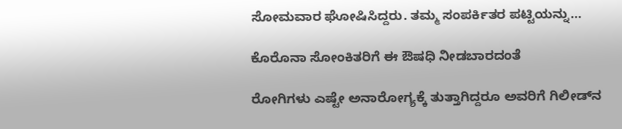ಸೋಮವಾರ ಘೋಷಿಸಿದ್ದರು. ತಮ್ಮ ಸಂಪರ್ಕಿತರ ಪಟ್ಟಿಯನ್ನು…

ಕೊರೊನಾ ಸೋಂಕಿತರಿಗೆ ಈ ಔಷಧಿ ನೀಡಬಾರದಂತೆ

ರೋಗಿಗಳು ಎಷ್ಟೇ ಅನಾರೋಗ್ಯಕ್ಕೆ ತುತ್ತಾಗಿದ್ದರೂ ಅವರಿಗೆ ಗಿಲೀಡ್‌ನ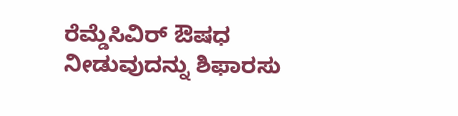ರೆಮ್ಡೆಸಿವಿರ್ ಔಷಧ ನೀಡುವುದನ್ನು ಶಿಫಾರಸು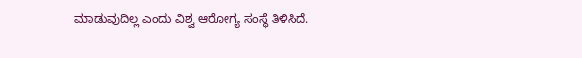ಮಾಡುವುದಿಲ್ಲ ಎಂದು ವಿಶ್ವ ಆರೋಗ್ಯ ಸಂಸ್ಥೆ ತಿಳಿಸಿದೆ.